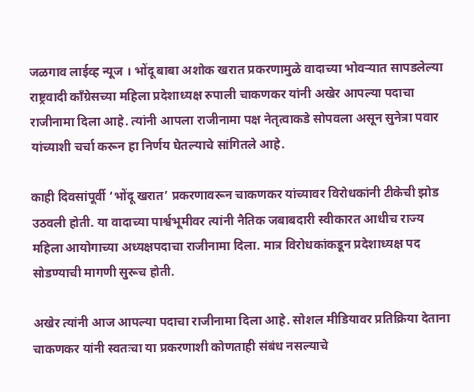जळगाव लाईव्ह न्यूज । भोंदू बाबा अशोक खरात प्रकरणामुळे वादाच्या भोवऱ्यात सापडलेल्या राष्ट्रवादी काँग्रेसच्या महिला प्रदेशाध्यक्ष रुपाली चाकणकर यांनी अखेर आपल्या पदाचा राजीनामा दिला आहे. त्यांनी आपला राजीनामा पक्ष नेतृत्वाकडे सोपवला असून सुनेत्रा पवार यांच्याशी चर्चा करून हा निर्णय घेतल्याचे सांगितले आहे.

काही दिवसांपूर्वी ‘भोंदू खरात’ प्रकरणावरून चाकणकर यांच्यावर विरोधकांनी टीकेची झोड उठवली होती. या वादाच्या पार्श्वभूमीवर त्यांनी नैतिक जबाबदारी स्वीकारत आधीच राज्य महिला आयोगाच्या अध्यक्षपदाचा राजीनामा दिला. मात्र विरोधकांकडून प्रदेशाध्यक्ष पद सोडण्याची मागणी सुरूच होती.

अखेर त्यांनी आज आपल्या पदाचा राजीनामा दिला आहे. सोशल मीडियावर प्रतिक्रिया देताना चाकणकर यांनी स्वतःचा या प्रकरणाशी कोणताही संबंध नसल्याचे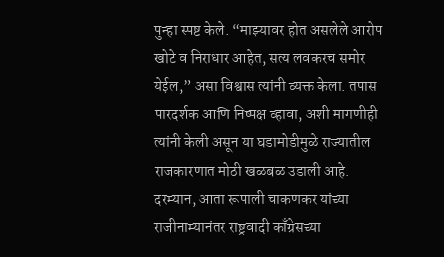पुन्हा स्पष्ट केले. “माझ्यावर होत असलेले आरोप खोटे व निराधार आहेत, सत्य लवकरच समोर येईल,” असा विश्वास त्यांनी व्यक्त केला. तपास पारदर्शक आणि निष्पक्ष व्हावा, अशी मागणीही त्यांनी केली असून या घडामोडीमुळे राज्यातील राजकारणात मोठी खळबळ उडाली आहे.
दरम्यान, आता रूपाली चाकणकर यांच्या राजीनाम्यानंतर राष्ट्रवादी काँग्रेसच्या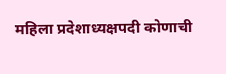महिला प्रदेशाध्यक्षपदी कोणाची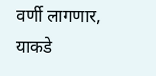वर्णी लागणार, याकडे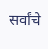सर्वांचे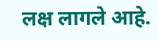लक्ष लागले आहे.